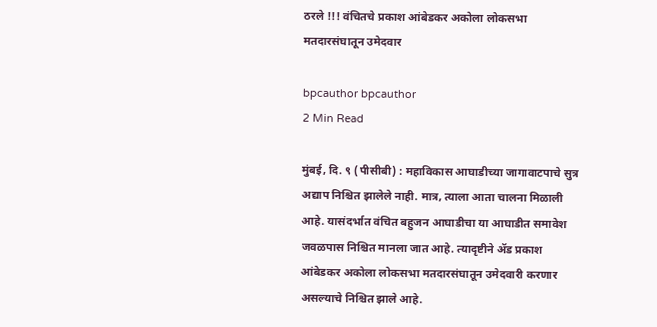ठरले !!! वंचितचे प्रकाश आंबेडकर अकोला लोकसभा मतदारसंघातून उमेदवार

bpcauthor bpcauthor
2 Min Read

मुंबई, दि. ९ (पीसीबी) : महाविकास आघाडीच्या जागावाटपाचे सुत्र अद्याप निश्चित झालेले नाही. मात्र, त्याला आता चालना मिळाली आहे. यासंदर्भात वंचित बहुजन आघाडीचा या आघाडीत समावेश जवळपास निश्चित मानला जात आहे. त्यादृष्टीने ॲड प्रकाश आंबेडकर अकोला लोकसभा मतदारसंघातून उमेदवारी करणार असल्याचे निश्चित झाले आहे.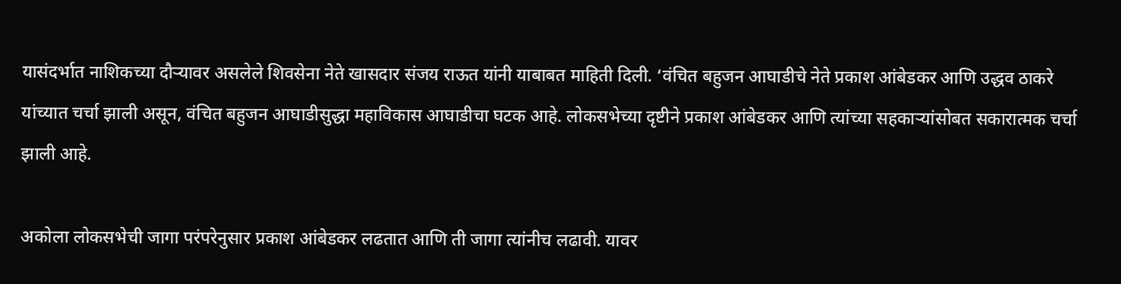यासंदर्भात नाशिकच्या दौऱ्यावर असलेले शिवसेना नेते खासदार संजय राऊत यांनी याबाबत माहिती दिली. ‘वंचित बहुजन आघाडीचे नेते प्रकाश आंबेडकर आणि उद्धव ठाकरे यांच्यात चर्चा झाली असून, वंचित बहुजन आघाडीसुद्धा महाविकास आघाडीचा घटक आहे. लोकसभेच्या दृष्टीने प्रकाश आंबेडकर आणि त्यांच्या सहकाऱ्यांसोबत सकारात्मक चर्चा झाली आहे.

अकोला लोकसभेची जागा परंपरेनुसार प्रकाश आंबेडकर लढतात आणि ती जागा त्यांनीच लढावी. यावर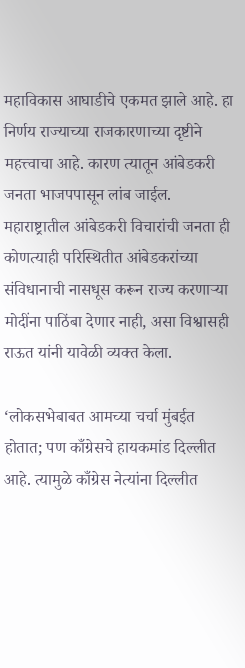महाविकास आघाडीचे एकमत झाले आहे. हा निर्णय राज्याच्या राजकारणाच्या दृष्टीने महत्त्वाचा आहे. कारण त्यातून आंबेडकरी जनता भाजपपासून लांब जाईल. महाराष्ट्रातील आंबेडकरी विचारांची जनता ही कोणत्याही परिस्थितीत आंबेडकरांच्या संविधानाची नासधूस करून राज्य करणाऱ्या मोदींना पाठिंबा देणार नाही, असा विश्वासही राऊत यांनी यावेळी व्यक्त केला.

‘लोकसभेबाबत आमच्या चर्चा मुंबईत होतात; पण काँग्रेसचे हायकमांड दिल्लीत आहे. त्यामुळे काँग्रेस नेत्यांना दिल्लीत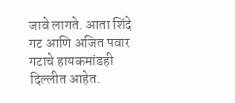जावे लागते. आता शिंदे गट आणि अजित पवार गटाचे हायकमांडही दिल्लीत आहेत.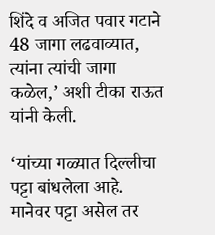शिंदे व अजित पवार गटाने 48 जागा लढवाव्यात, त्यांना त्यांची जागा कळेल,’ अशी टीका राऊत यांनी केली.

‘यांच्या गळ्यात दिल्लीचा पट्टा बांधलेला आहे. मानेवर पट्टा असेल तर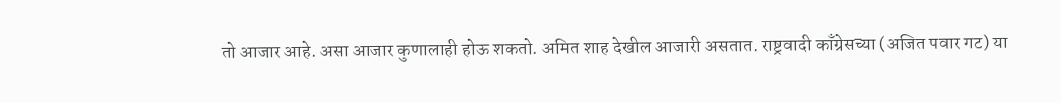तो आजार आहे. असा आजार कुणालाही होऊ शकतो. अमित शाह देखील आजारी असतात. राष्ट्रवादी काँग्रेसच्या (अजित पवार गट) या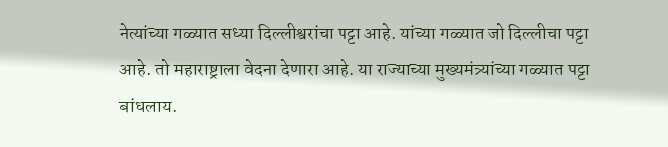नेत्यांच्या गळ्यात सध्या दिल्लीश्वरांचा पट्टा आहे. यांच्या गळ्यात जो दिल्लीचा पट्टा आहे. तो महाराष्ट्राला वेदना देणारा आहे. या राज्याच्या मुख्यमंत्र्यांच्या गळ्यात पट्टा बांधलाय.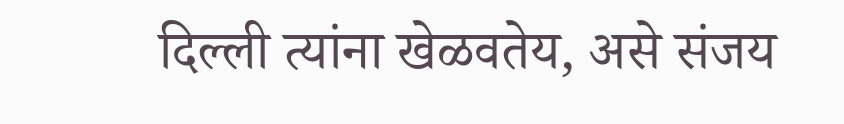दिल्ली त्यांना खेळवतेय, असे संजय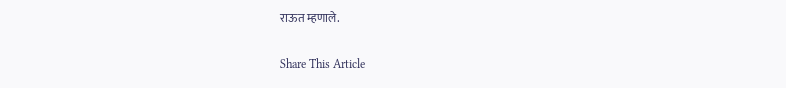राऊत म्हणाले.

Share This Article